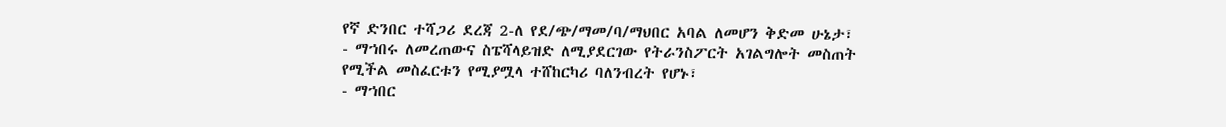የኛ ድንበር ተሻጋሪ ደረጃ 2-ለ የደ/ጭ/ማመ/ባ/ማህበር አባል ለመሆን ቅድመ ሁኔታ፣
- ማኀበሩ ለመረጠውና ስፔሻላይዝድ ለሚያደርገው የትራንስፖርት አገልግሎት መስጠት የሚችል መስፈርቱን የሚያሟላ ተሸከርካሪ ባለንብረት የሆኑ፣
- ማኀበር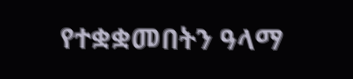የተቋቋመበትን ዓላማ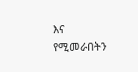እና የሚመራበትን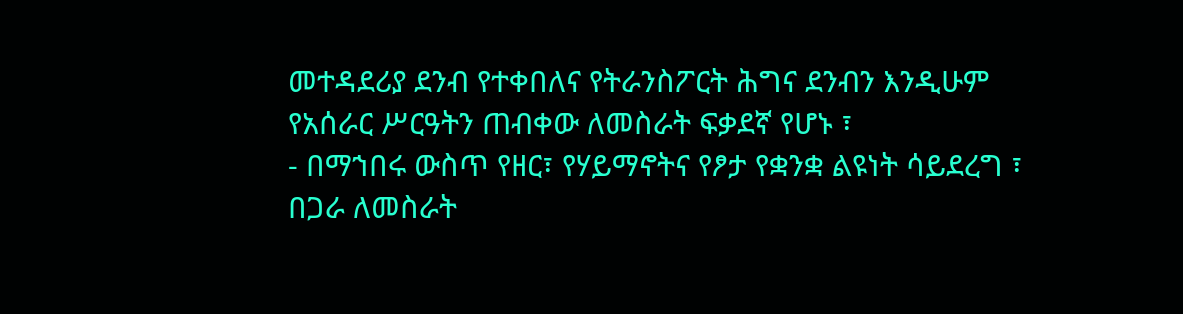መተዳደሪያ ደንብ የተቀበለና የትራንስፖርት ሕግና ደንብን እንዲሁም የአሰራር ሥርዓትን ጠብቀው ለመስራት ፍቃደኛ የሆኑ ፣
- በማኀበሩ ውስጥ የዘር፣ የሃይማኖትና የፆታ የቋንቋ ልዩነት ሳይደረግ ፣ በጋራ ለመስራት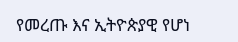የመረጡ እና ኢትዮጵያዊ የሆነ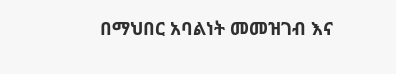በማህበር አባልነት መመዝገብ እና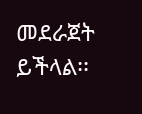መደራጀት ይችላል፡፡